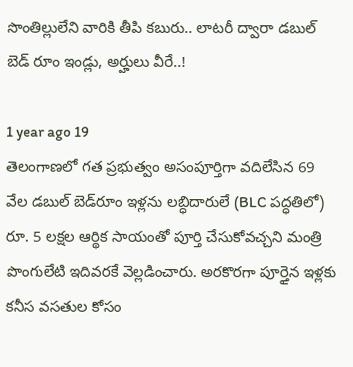సొంతిల్లులేని వారికి తీపి కబురు.. లాటరీ ద్వారా డబుల్ బెడ్ రూం ఇండ్లు, అర్హులు వీరే..!

1 year ago 19
తెలంగాణలో గత ప్రభుత్వం అసంపూర్తిగా వదిలేసిన 69 వేల డబుల్ బెడ్‌రూం ఇళ్లను లబ్ధిదారులే (BLC పద్ధతిలో) రూ. 5 లక్షల ఆర్థిక సాయంతో పూర్తి చేసుకోవచ్చని మంత్రి పొంగులేటి ఇదివరకే వెల్లడించారు. అరకొరగా పూర్తైన ఇళ్లకు కనీస వసతుల కోసం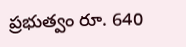ప్రభుత్వం రూ. 640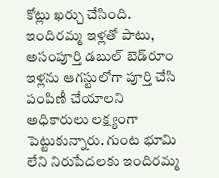కోట్లు ఖర్చు చేసింది. ఇందిరమ్మ ఇళ్లతో పాటు, అసంపూర్తి డబుల్ బెడ్‌రూం ఇళ్లను ఆగస్టులోగా పూర్తి చేసి పంపిణీ చేయాలని అధికారులు లక్ష్యంగా పెట్టుకున్నారు. గుంట భూమి లేని నిరుపేదలకు ఇందిరమ్మ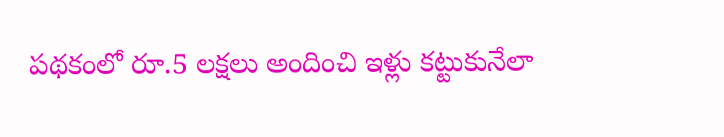పథకంలో రూ.5 లక్షలు అందించి ఇళ్లు కట్టుకునేలా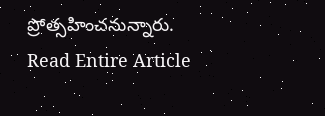ప్రోత్సహించనున్నారు.
Read Entire Article